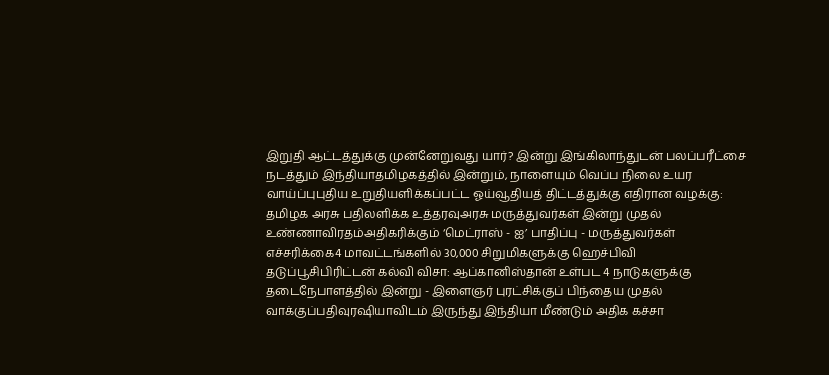இறுதி ஆட்டத்துக்கு முன்னேறுவது யார்? இன்று இங்கிலாந்துடன் பலப்பரீட்சை நடத்தும் இந்தியாதமிழகத்தில் இன்றும், நாளையும் வெப்ப நிலை உயர வாய்ப்புபுதிய உறுதியளிக்கப்பட்ட ஓய்வூதியத் திட்டத்துக்கு எதிரான வழக்கு: தமிழக அரசு பதிலளிக்க உத்தரவுஅரசு மருத்துவர்கள் இன்று முதல் உண்ணாவிரதம்அதிகரிக்கும் ‘மெட்ராஸ் - ஐ’ பாதிப்பு - மருத்துவர்கள் எச்சரிக்கை4 மாவட்டங்களில் 30,000 சிறுமிகளுக்கு ஹெச்பிவி தடுப்பூசிபிரிட்டன் கல்வி விசா: ஆப்கானிஸ்தான் உள்பட 4 நாடுகளுக்கு தடைநேபாளத்தில் இன்று - இளைஞர் புரட்சிக்குப் பிந்தைய முதல் வாக்குப்பதிவுரஷியாவிடம் இருந்து இந்தியா மீண்டும் அதிக கச்சா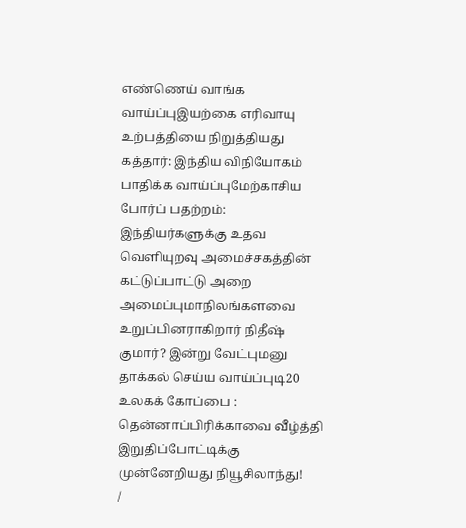எண்ணெய் வாங்க வாய்ப்புஇயற்கை எரிவாயு உற்பத்தியை நிறுத்தியது கத்தார்: இந்திய விநியோகம் பாதிக்க வாய்ப்புமேற்காசிய போர்ப் பதற்றம்: இந்தியர்களுக்கு உதவ வெளியுறவு அமைச்சகத்தின் கட்டுப்பாட்டு அறை அமைப்புமாநிலங்களவை உறுப்பினராகிறார் நிதீஷ் குமார்? இன்று வேட்புமனு தாக்கல் செய்ய வாய்ப்புடி20 உலகக் கோப்பை : தென்னாப்பிரிக்காவை வீழ்த்தி இறுதிப்போட்டிக்கு முன்னேறியது நியூசிலாந்து!
/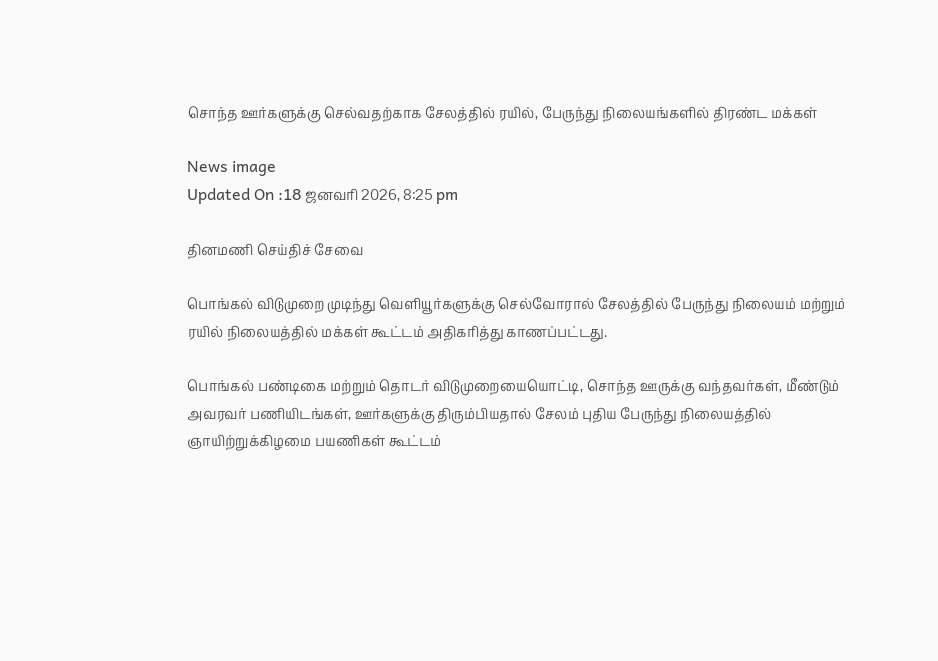சொந்த ஊர்களுக்கு செல்வதற்காக சேலத்தில் ரயில், பேருந்து நிலையங்களில் திரண்ட மக்கள்

News image
Updated On :18 ஜனவரி 2026, 8:25 pm

தினமணி செய்திச் சேவை

பொங்கல் விடுமுறை முடிந்து வெளியூர்களுக்கு செல்வோரால் சேலத்தில் பேருந்து நிலையம் மற்றும் ரயில் நிலையத்தில் மக்கள் கூட்டம் அதிகரித்து காணப்பட்டது.

பொங்கல் பண்டிகை மற்றும் தொடர் விடுமுறையையொட்டி, சொந்த ஊருக்கு வந்தவர்கள், மீண்டும் அவரவர் பணியிடங்கள், ஊர்களுக்கு திரும்பியதால் சேலம் புதிய பேருந்து நிலையத்தில் ஞாயிற்றுக்கிழமை பயணிகள் கூட்டம்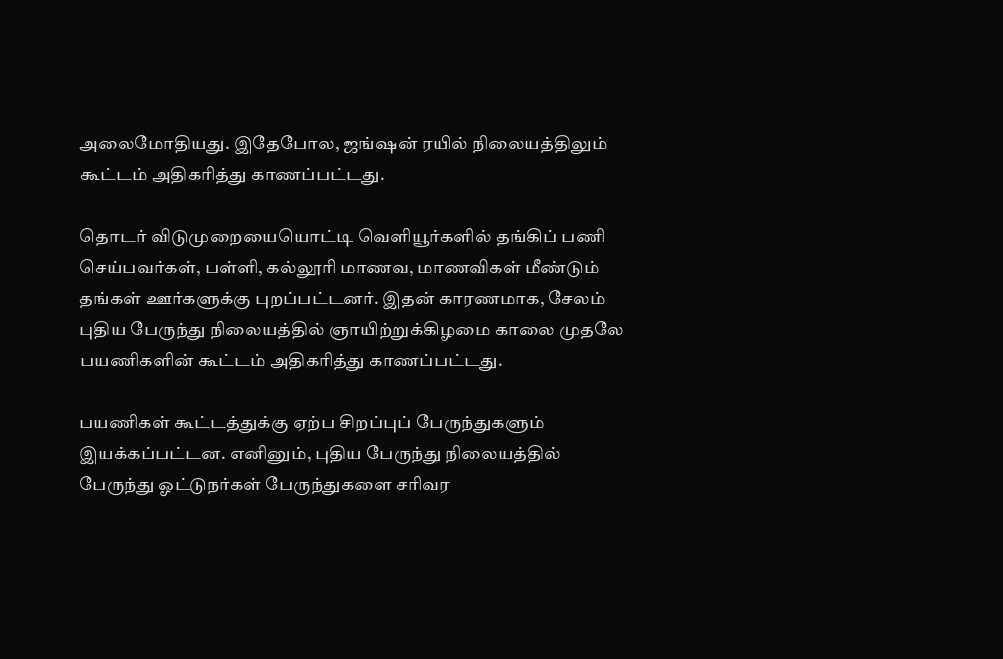அலைமோதியது. இதேபோல, ஜங்ஷன் ரயில் நிலையத்திலும் கூட்டம் அதிகரித்து காணப்பட்டது.

தொடர் விடுமுறையையொட்டி வெளியூர்களில் தங்கிப் பணி செய்பவர்கள், பள்ளி, கல்லூரி மாணவ, மாணவிகள் மீண்டும் தங்கள் ஊர்களுக்கு புறப்பட்டனர். இதன் காரணமாக, சேலம் புதிய பேருந்து நிலையத்தில் ஞாயிற்றுக்கிழமை காலை முதலே பயணிகளின் கூட்டம் அதிகரித்து காணப்பட்டது.

பயணிகள் கூட்டத்துக்கு ஏற்ப சிறப்புப் பேருந்துகளும் இயக்கப்பட்டன. எனினும், புதிய பேருந்து நிலையத்தில் பேருந்து ஓட்டுநர்கள் பேருந்துகளை சரிவர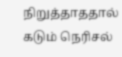நிறுத்தாததால் கடும் நெரிசல்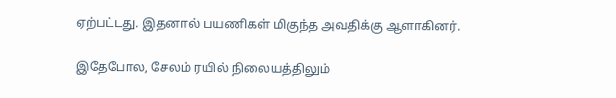ஏற்பட்டது. இதனால் பயணிகள் மிகுந்த அவதிக்கு ஆளாகினர்.

இதேபோல, சேலம் ரயில் நிலையத்திலும்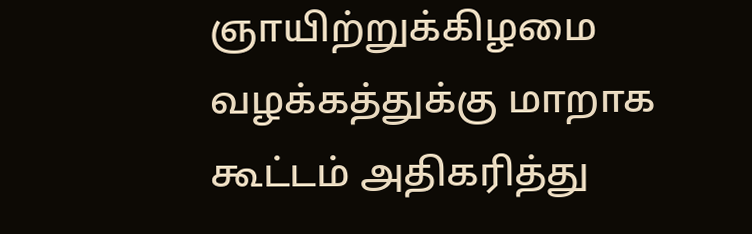ஞாயிற்றுக்கிழமை வழக்கத்துக்கு மாறாக கூட்டம் அதிகரித்து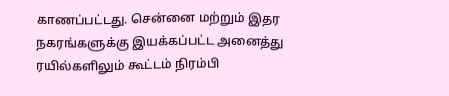காணப்பட்டது. சென்னை மற்றும் இதர நகரங்களுக்கு இயக்கப்பட்ட அனைத்து ரயில்களிலும் கூட்டம் நிரம்பி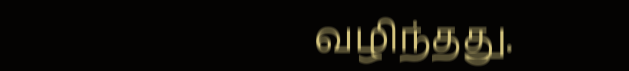வழிந்தது.